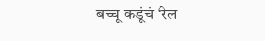बच्चू कडूंचं ‘रेल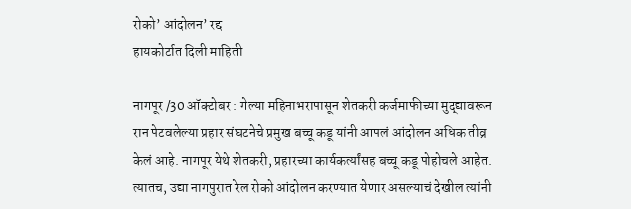रोको’ आंदोलन’ रद्द
हायकोर्टात दिली माहिती

नागपूर /30 ऑक्टोबर : गेल्या महिनाभरापासून शेतकरी कर्जमाफीच्या मुद्द्यावरून रान पेटवलेल्या प्रहार संघटनेचे प्रमुख बच्चू कडू यांनी आपलं आंदोलन अधिक तीव्र केलं आहे. नागपूर येथे शेतकरी, प्रहारच्या कार्यकर्त्यांसह बच्चू कडू पोहोचले आहेत. त्यातच, उद्या नागपुरात रेल रोको आंदोलन करण्यात येणार असल्याचं देखील त्यांनी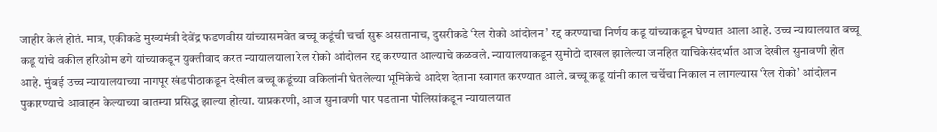जाहीर केलं होतं. मात्र, एकीकडे मुख्यमंत्री देवेंद्र फडणवीस यांच्यासमवेत बच्चू कडूंची चर्चा सुरू असतानाच, दुसरीकडे ‘रेल रोको आंदोलन’ रद्द करण्याचा निर्णय कडू यांच्याकडून घेण्यात आला आहे. उच्च न्यायालयात बच्चू कडू यांचे वकील हरिओम ढगे यांच्याकडून युक्तीवाद करत न्यायालयाला रेल रोको आंदोलन रद्द करण्यात आल्याचे कळवले. न्यायालयाकडून सुमोटो दाखल झालेल्या जनहित याचिकेसंदर्भात आज देखील सुनावणी होत आहे. मुंबई उच्च न्यायालयाच्या नागपूर खंडपीठाकडून देखील बच्चू कडूंच्या वकिलांनी घेतलेल्या भूमिकेचे आदेश देताना स्वागत करण्यात आले. बच्चू कडू यांनी काल चर्चेचा निकाल न लागल्यास ‘रेल रोको’ आंदोलन पुकारण्याचे आवाहन केल्याच्या बातम्या प्रसिद्ध झाल्या होत्या. याप्रकरणी, आज सुनावणी पार पडताना पोलिसांकडून न्यायालयात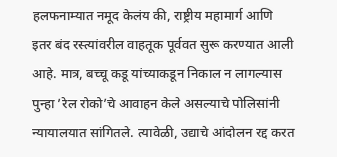हलफनाम्यात नमूद केलंय की, राष्ट्रीय महामार्ग आणि इतर बंद रस्त्यांवरील वाहतूक पूर्ववत सुरू करण्यात आली आहे. मात्र, बच्चू कडू यांच्याकडून निकाल न लागल्यास पुन्हा ’रेल रोको’चे आवाहन केले असल्याचे पोलिसांनी न्यायालयात सांगितले. त्यावेळी, उद्याचे आंदोलन रद्द करत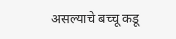असल्याचे बच्चू कडू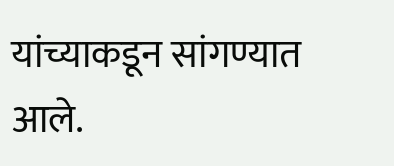यांच्याकडून सांगण्यात आले.